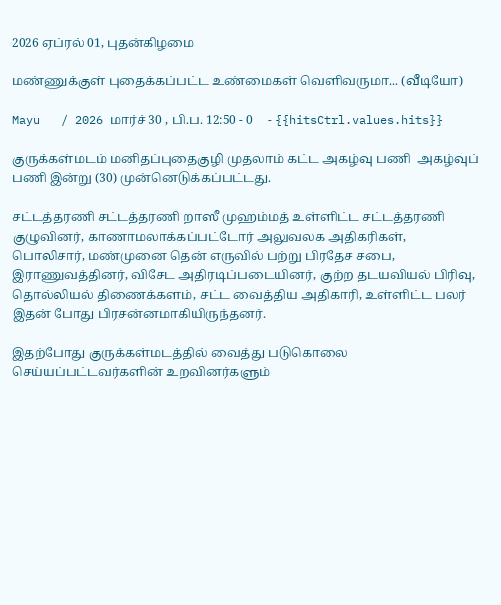2026 ஏப்ரல் 01, புதன்கிழமை

மண்ணுக்குள் புதைக்கப்பட்ட உண்மைகள் வெளிவருமா... (வீடியோ)

Mayu   / 2026 மார்ச் 30 , பி.ப. 12:50 - 0     - {{hitsCtrl.values.hits}}

குருக்கள்மடம் மனிதப்புதைகுழி முதலாம் கட்ட அகழ்வு பணி  அகழ்வுப் பணி இன்று (30) முன்னெடுக்கப்பட்டது.

சட்டத்தரணி சட்டத்தரணி றாஸீ முஹம்மத் உள்ளிட்ட சட்டத்தரணி குழுவினர், காணாமலாக்கப்பட்டோர் அலுவலக அதிகரிகள், பொலிசார், மண்முனை தென் எருவில் பற்று பிரதேச சபை, இராணுவத்தினர், விசேட அதிரடிப்படையினர், குற்ற தடயவியல் பிரிவு, தொல்லியல் திணைக்களம், சட்ட வைத்திய அதிகாரி, உள்ளிட்ட பலர் இதன் போது பிரசன்னமாகியிருந்தனர்.

இதற்போது குருக்கள்மடத்தில் வைத்து படுகொலை செய்யப்பட்டவர்களின் உறவினர்களும்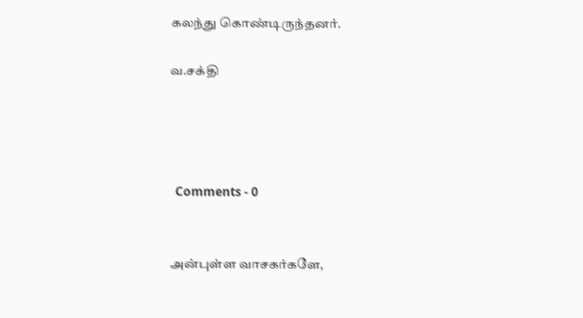கலந்து கொண்டிருந்தனர்.

வ.சக்தி




  Comments - 0


அன்புள்ள வாசகர்களே,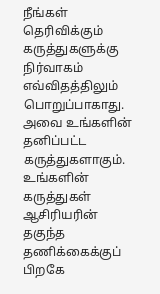நீங்கள் தெரிவிக்கும் கருத்துகளுக்கு நிர்வாகம் எவ்விதத்திலும் பொறுப்பாகாது. அவை உங்களின் தனிப்பட்ட கருத்துகளாகும். உங்களின் கருத்துகள் ஆசிரியரின் தகுந்த தணிக்கைக்குப் பிறகே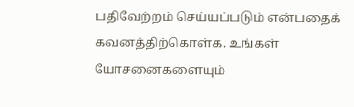பதிவேற்றம் செய்யப்படும் என்பதைக் கவனத்திற்கொள்க. உங்கள் யோசனைகளையும்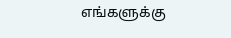எங்களுக்கு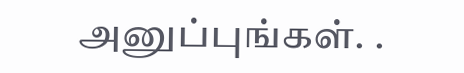அனுப்புங்கள். .